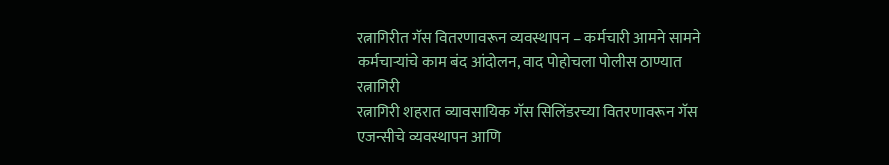रत्नागिरीत गॅस वितरणावरून व्यवस्थापन – कर्मचारी आमने सामने
कर्मचाऱ्यांचे काम बंद आंदोलन, वाद पोहोचला पोलीस ठाण्यात
रत्नागिरी
रत्नागिरी शहरात व्यावसायिक गॅस सिलिंडरच्या वितरणावरून गॅस एजन्सीचे व्यवस्थापन आणि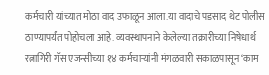कर्मचारी यांच्यात मोठा वाद उफाळून आला.या वादाचे पडसाद थेट पोलीस ठाण्यापर्यंत पोहोचला आहे. व्यवस्थापनाने केलेल्या तक्रारीच्या निषेधार्थ रत्नागिरी गॅस एजन्सीच्या १४ कर्मचाऱ्यांनी मंगळवारी सकाळपासून ‘काम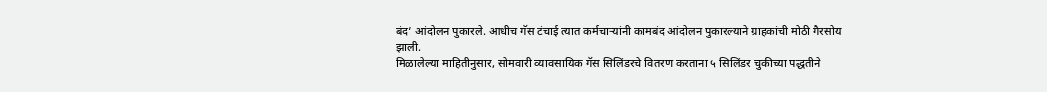बंद’ आंदोलन पुकारले. आधीच गॅस टंचाई त्यात कर्मचाऱ्यांनी कामबंद आंदोलन पुकारल्याने ग्राहकांची मोठी गैरसोय झाली.
मिळालेल्या माहितीनुसार, सोमवारी व्यावसायिक गॅस सिलिंडरचे वितरण करताना ५ सिलिंडर चुकीच्या पद्धतीने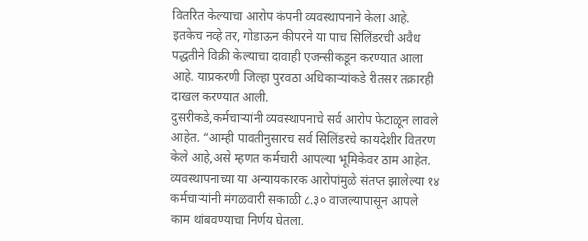वितरित केल्याचा आरोप कंपनी व्यवस्थापनाने केला आहे. इतकेच नव्हे तर, गोडाऊन कीपरने या पाच सिलिंडरची अवैध पद्धतीने विक्री केल्याचा दावाही एजन्सीकडून करण्यात आला आहे. याप्रकरणी जिल्हा पुरवठा अधिकाऱ्यांकडे रीतसर तक्रारही दाखल करण्यात आली.
दुसरीकडे,कर्मचाऱ्यांनी व्यवस्थापनाचे सर्व आरोप फेटाळून लावले आहेत. “आम्ही पावतीनुसारच सर्व सिलिंडरचे कायदेशीर वितरण केले आहे,असे म्हणत कर्मचारी आपल्या भूमिकेवर ठाम आहेत. व्यवस्थापनाच्या या अन्यायकारक आरोपांमुळे संतप्त झालेल्या १४ कर्मचाऱ्यांनी मंगळवारी सकाळी ८.३० वाजल्यापासून आपले काम थांबवण्याचा निर्णय घेतला.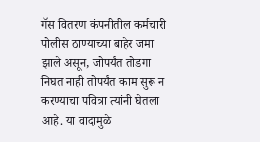गॅस वितरण कंपनीतील कर्मचारी पोलीस ठाण्याच्या बाहेर जमा झाले असून, जोपर्यंत तोडगा निघत नाही तोपर्यंत काम सुरू न करण्याचा पवित्रा त्यांनी घेतला आहे. या वादामुळे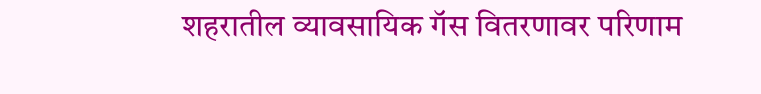शहरातील व्यावसायिक गॅस वितरणावर परिणाम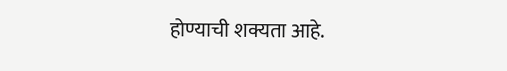होण्याची शक्यता आहे.